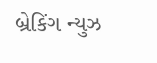બ્રેકિંગ ન્યુઝ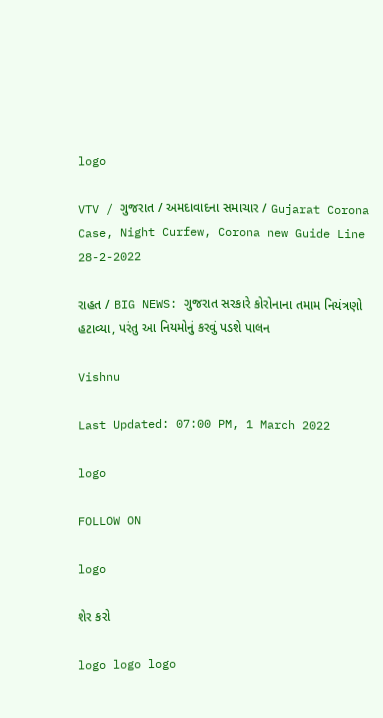logo

VTV / ગુજરાત / અમદાવાદના સમાચાર / Gujarat Corona Case, Night Curfew, Corona new Guide Line 28-2-2022

રાહત / BIG NEWS: ગુજરાત સરકારે કોરોનાના તમામ નિયંત્રણો હટાવ્યા, પરંતુ આ નિયમોનું કરવું પડશે પાલન

Vishnu

Last Updated: 07:00 PM, 1 March 2022

logo

FOLLOW ON

logo

શેર કરો

logo logo logo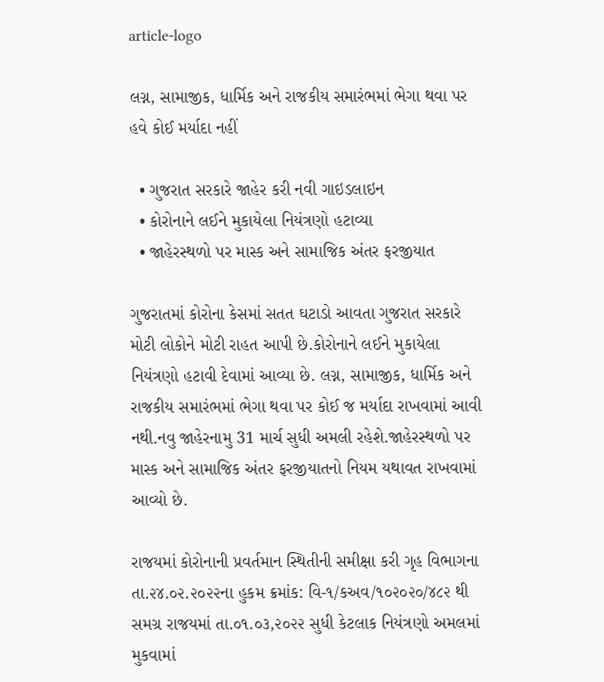article-logo

લગ્ન, સામાજીક, ધાર્મિક અને રાજકીય સમારંભમાં ભેગા થવા પર હવે કોઈ મર્યાદા નહીં

  • ગુજરાત સરકારે જાહેર કરી નવી ગાઇડલાઇન
  • કોરોનાને લઈને મુકાયેલા નિયંત્રણો હટાવ્યા
  • જાહેરસ્થળો પર માસ્ક અને સામાજિક અંતર ફરજીયાત

ગુજરાતમાં કોરોના કેસમાં સતત ઘટાડો આવતા ગુજરાત સરકારે મોટી લોકોને મોટી રાહત આપી છે.કોરોનાને લઈને મુકાયેલા નિયંત્રણો હટાવી દેવામાં આવ્યા છે. લગ્ન, સામાજીક, ધાર્મિક અને રાજકીય સમારંભમાં ભેગા થવા પર કોઈ જ મર્યાદા રાખવામાં આવી નથી.નવુ જાહેરનામુ 31 માર્ચ સુધી અમલી રહેશે.જાહેરસ્થળો પર માસ્ક અને સામાજિક અંતર ફરજીયાતનો નિયમ યથાવત રાખવામાં આવ્યો છે.

રાજયમાં કોરોનાની પ્રવર્તમાન સ્થિતીની સમીક્ષા કરી ગૃહ વિભાગના તા.૨૪.૦૨.૨૦૨૨ના હુકમ ક્રમાંક: વિ-૧/કઅવ/૧૦૨૦૨૦/૪૮૨ થી સમગ્ર રાજયમાં તા.૦૧.૦૩,૨૦૨૨ સુધી કેટલાક નિયંત્રણો અમલમાં મુકવામાં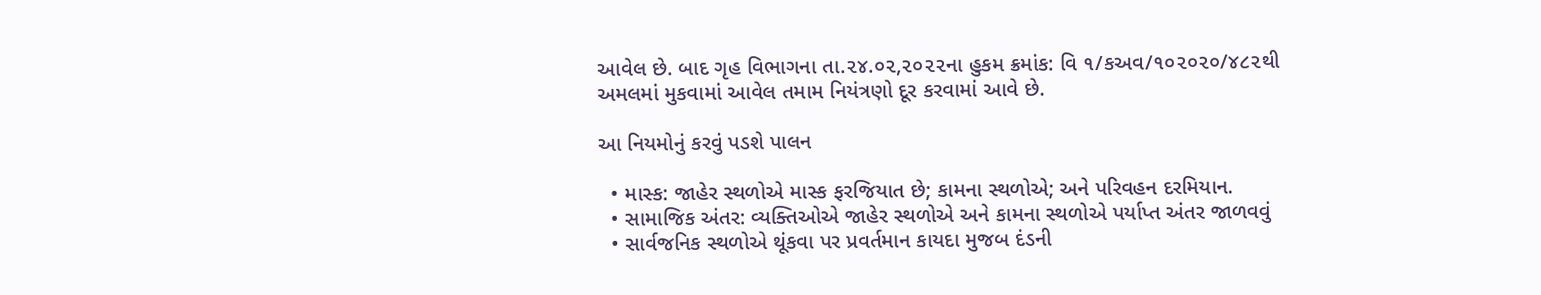આવેલ છે. બાદ ગૃહ વિભાગના તા.૨૪.૦૨,૨૦૨૨ના હુકમ ક્રમાંક: વિ ૧/કઅવ/૧૦૨૦૨૦/૪૮૨થી અમલમાં મુકવામાં આવેલ તમામ નિયંત્રણો દૂર કરવામાં આવે છે.

આ નિયમોનું કરવું પડશે પાલન

  • માસ્ક: જાહેર સ્થળોએ માસ્ક ફરજિયાત છે; કામના સ્થળોએ; અને પરિવહન દરમિયાન.
  • સામાજિક અંતર: વ્યક્તિઓએ જાહેર સ્થળોએ અને કામના સ્થળોએ પર્યાપ્ત અંતર જાળવવું
  • સાર્વજનિક સ્થળોએ થૂંકવા પર પ્રવર્તમાન કાયદા મુજબ દંડની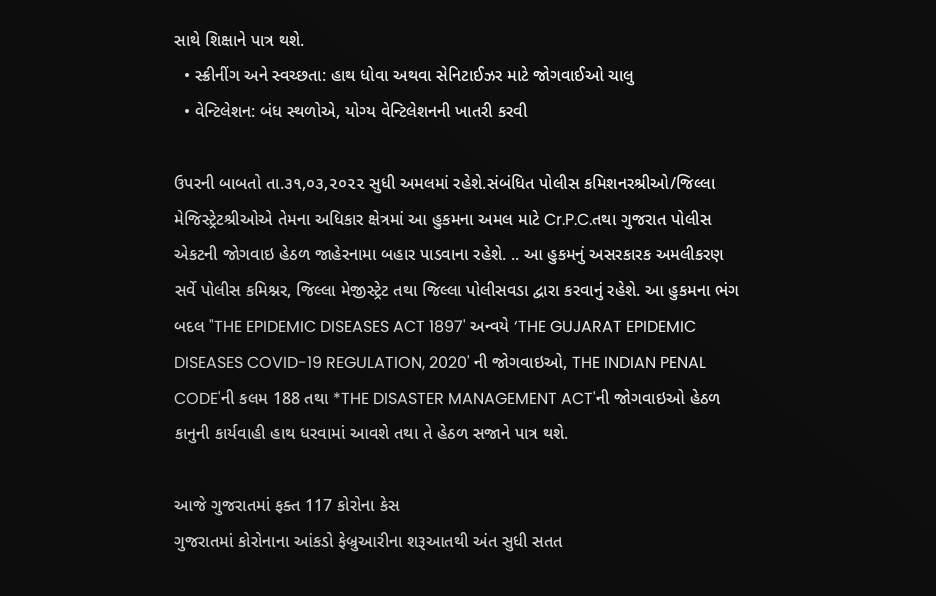સાથે શિક્ષાને પાત્ર થશે.
  • સ્ક્રીનીંગ અને સ્વચ્છતા: હાથ ધોવા અથવા સેનિટાઈઝર માટે જોગવાઈઓ ચાલુ
  • વેન્ટિલેશન: બંધ સ્થળોએ, યોગ્ય વેન્ટિલેશનની ખાતરી કરવી

ઉપરની બાબતો તા.૩૧,૦૩,૨૦૨૨ સુધી અમલમાં રહેશે.સંબંધિત પોલીસ કમિશનરશ્રીઓ/જિલ્લા મેજિસ્ટ્રેટશ્રીઓએ તેમના અધિકાર ક્ષેત્રમાં આ હુકમના અમલ માટે Cr.P.C.તથા ગુજરાત પોલીસ એકટની જોગવાઇ હેઠળ જાહેરનામા બહાર પાડવાના રહેશે. .. આ હુકમનું અસરકારક અમલીકરણ સર્વે પોલીસ કમિશ્નર, જિલ્લા મેજીસ્ટ્રેટ તથા જિલ્લા પોલીસવડા દ્વારા કરવાનું રહેશે. આ હુકમના ભંગ બદલ "THE EPIDEMIC DISEASES ACT 1897' અન્વયે ‘THE GUJARAT EPIDEMIC DISEASES COVID-19 REGULATION, 2020' ની જોગવાઇઓ, THE INDIAN PENAL CODE'ની કલમ 188 તથા *THE DISASTER MANAGEMENT ACT'ની જોગવાઇઓ હેઠળ કાનુની કાર્યવાહી હાથ ધરવામાં આવશે તથા તે હેઠળ સજાને પાત્ર થશે.

આજે ગુજરાતમાં ફક્ત 117 કોરોના કેસ
ગુજરાતમાં કોરોનાના આંકડો ફેબ્રુઆરીના શરૂઆતથી અંત સુધી સતત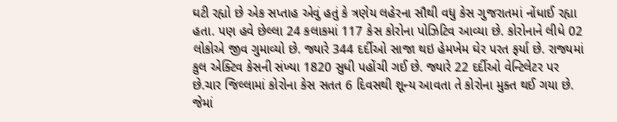ઘટી રહ્યો છે એક સપ્તાહ એવું હતું કે ત્રણેય લહેરના સૌથી વધુ કેસ ગુજરાતમાં નોંધાઈ રહ્યા હતા. પણ હવે છેલ્લા 24 કલાકમાં 117 કેસ કોરોના પોઝિટિવ આવ્યા છે. કોરોનાને લીધે 02 લોકોએ જીવ ગુમાવ્યો છે. જ્યારે 344 દર્દીઓ સાજા થઇ હેમખેમ ઘેર પરત ફર્યા છે. રાજ્યમાં કુલ એક્ટિવ કેસની સંખ્યા 1820 સુધી પહોંચી ગઈ છે. જ્યારે 22 દર્દીઓ વેન્ટિલેટર પર છે.ચાર જિલ્લામાં કોરોના કેસ સતત 6 દિવસથી શૂન્ય આવતા તે કોરોના મુક્ત થઈ ગયા છે. જેમાં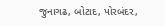જુનાગઢ, બોટાદ, પોરબંદર,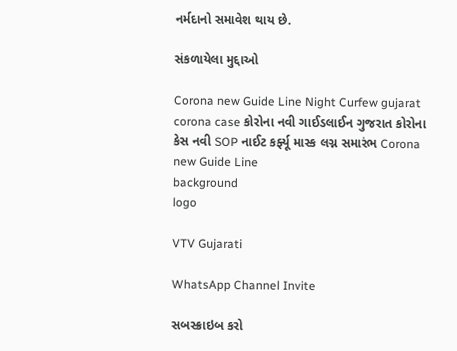નર્મદાનો સમાવેશ થાય છે.

સંકળાયેલા મુદ્દાઓ

Corona new Guide Line Night Curfew gujarat corona case કોરોના નવી ગાઈડલાઈન ગુજરાત કોરોના કેસ નવી SOP નાઈટ કર્ફ્યૂ માસ્ક લગ્ન સમારંભ Corona new Guide Line
background
logo

VTV Gujarati

WhatsApp Channel Invite

સબસ્ક્રાઇબ કરો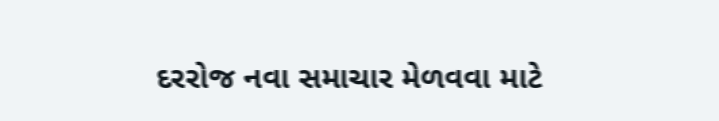દરરોજ નવા સમાચાર મેળવવા માટે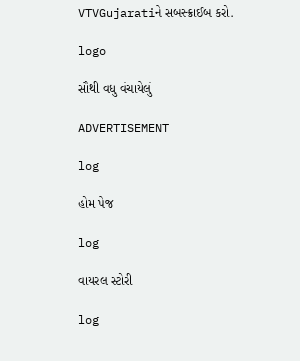VTVGujaratiને સબસ્ક્રાઈબ કરો.

logo

સૌથી વધુ વંચાયેલું

ADVERTISEMENT

log

હોમ પેજ

log

વાયરલ સ્ટોરી

log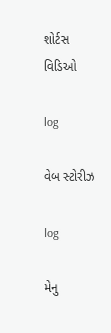શોર્ટસ વિડિઓ

log

વેબ સ્ટોરીઝ

log

મેનુ